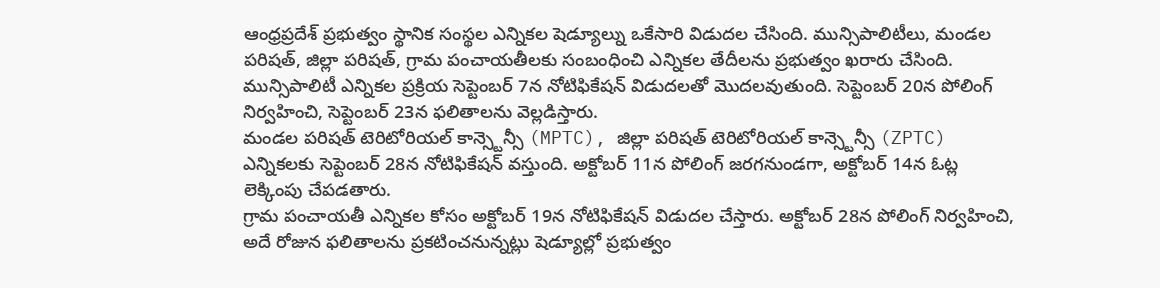ఆంధ్రప్రదేశ్ ప్రభుత్వం స్థానిక సంస్థల ఎన్నికల షెడ్యూల్ను ఒకేసారి విడుదల చేసింది. మున్సిపాలిటీలు, మండల పరిషత్, జిల్లా పరిషత్, గ్రామ పంచాయతీలకు సంబంధించి ఎన్నికల తేదీలను ప్రభుత్వం ఖరారు చేసింది.
మున్సిపాలిటీ ఎన్నికల ప్రక్రియ సెప్టెంబర్ 7న నోటిఫికేషన్ విడుదలతో మొదలవుతుంది. సెప్టెంబర్ 20న పోలింగ్ నిర్వహించి, సెప్టెంబర్ 23న ఫలితాలను వెల్లడిస్తారు.
మండల పరిషత్ టెరిటోరియల్ కాన్స్టెన్సీ (MPTC), జిల్లా పరిషత్ టెరిటోరియల్ కాన్స్టెన్సీ (ZPTC) ఎన్నికలకు సెప్టెంబర్ 28న నోటిఫికేషన్ వస్తుంది. అక్టోబర్ 11న పోలింగ్ జరగనుండగా, అక్టోబర్ 14న ఓట్ల లెక్కింపు చేపడతారు.
గ్రామ పంచాయతీ ఎన్నికల కోసం అక్టోబర్ 19న నోటిఫికేషన్ విడుదల చేస్తారు. అక్టోబర్ 28న పోలింగ్ నిర్వహించి, అదే రోజున ఫలితాలను ప్రకటించనున్నట్లు షెడ్యూల్లో ప్రభుత్వం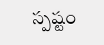స్పష్టం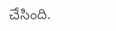చేసింది.